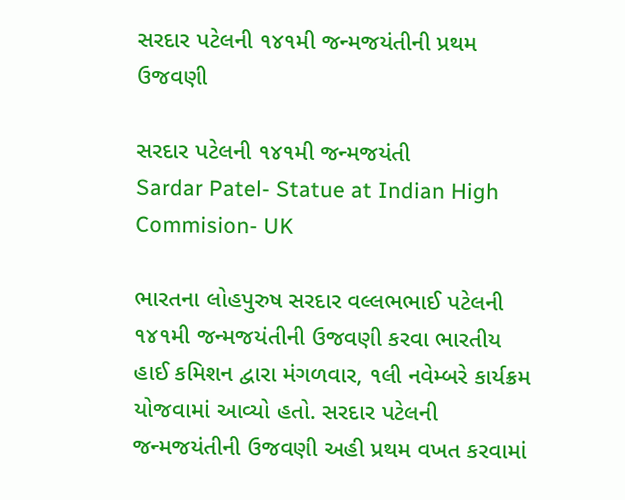સરદાર પટેલની ૧૪૧મી જન્મજયંતીની પ્રથમ ઉજવણી

સરદાર પટેલની ૧૪૧મી જન્મજયંતી
Sardar Patel- Statue at Indian High Commision- UK

ભારતના લોહપુરુષ સરદાર વલ્લભભાઈ પટેલની ૧૪૧મી જન્મજયંતીની ઉજવણી કરવા ભારતીય હાઈ કમિશન દ્વારા મંગળવાર, ૧લી નવેમ્બરે કાર્યક્રમ યોજવામાં આવ્યો હતો. સરદાર પટેલની જન્મજયંતીની ઉજવણી અહી પ્રથમ વખત કરવામાં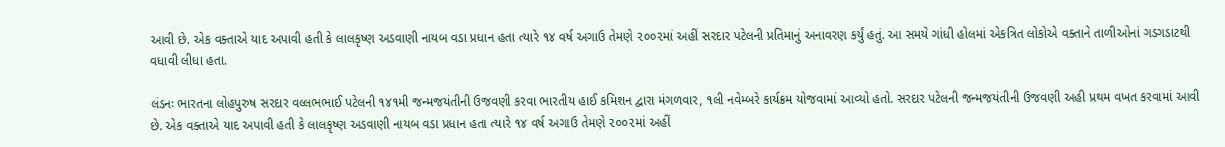આવી છે. એક વક્તાએ યાદ અપાવી હતી કે લાલકૃષ્ણ અડવાણી નાયબ વડા પ્રધાન હતા ત્યારે ૧૪ વર્ષ અગાઉ તેમણે ૨૦૦૨માં અહીં સરદાર પટેલની પ્રતિમાનું અનાવરણ કર્યું હતું. આ સમયે ગાંધી હોલમાં એકત્રિત લોકોએ વક્તાને તાળીઓનાં ગડગડાટથી વધાવી લીધા હતા.

લંડનઃ ભારતના લોહપુરુષ સરદાર વલ્લભભાઈ પટેલની ૧૪૧મી જન્મજયંતીની ઉજવણી કરવા ભારતીય હાઈ કમિશન દ્વારા મંગળવાર, ૧લી નવેમ્બરે કાર્યક્રમ યોજવામાં આવ્યો હતો. સરદાર પટેલની જન્મજયંતીની ઉજવણી અહી પ્રથમ વખત કરવામાં આવી છે. એક વક્તાએ યાદ અપાવી હતી કે લાલકૃષ્ણ અડવાણી નાયબ વડા પ્રધાન હતા ત્યારે ૧૪ વર્ષ અગાઉ તેમણે ૨૦૦૨માં અહીં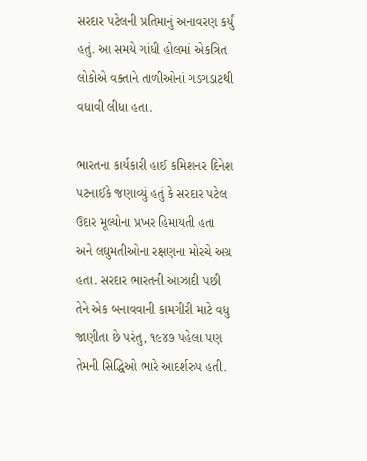સરદાર પટેલની પ્રતિમાનું અનાવરણ કર્યું હતું. આ સમયે ગાંધી હોલમાં એકત્રિત લોકોએ વક્તાને તાળીઓનાં ગડગડાટથી વધાવી લીધા હતા.

ભારતના કાર્યકારી હાઈ કમિશનર દિનેશ પટનાઈકે જણાવ્યું હતું કે સરદાર પટેલ ઉદાર મૂલ્યોના પ્રખર હિમાયતી હતા અને લઘુમતીઓના રક્ષણના મોરચે અગ્ર હતા. સરદાર ભારતની આઝાદી પછી તેને એક બનાવવાની કામગીરી માટે વધુ જાણીતા છે પરંતુ, ૧૯૪૭ પહેલા પણ તેમની સિદ્ધિઓ ભારે આદર્શરુપ હતી.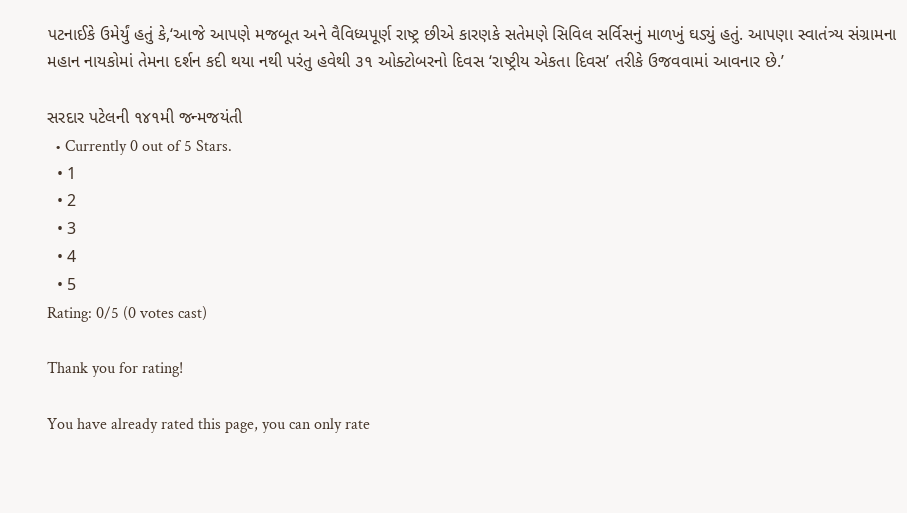પટનાઈકે ઉમેર્યું હતું કે,‘આજે આપણે મજબૂત અને વૈવિધ્યપૂર્ણ રાષ્ટ્ર છીએ કારણકે સતેમણે સિવિલ સર્વિસનું માળખું ઘડ્યું હતું. આપણા સ્વાતંત્ર્ય સંગ્રામના મહાન નાયકોમાં તેમના દર્શન કદી થયા નથી પરંતુ હવેથી ૩૧ ઓક્ટોબરનો દિવસ ‘રાષ્ટ્રીય એકતા દિવસ’ તરીકે ઉજવવામાં આવનાર છે.’

સરદાર પટેલની ૧૪૧મી જન્મજયંતી
  • Currently 0 out of 5 Stars.
  • 1
  • 2
  • 3
  • 4
  • 5
Rating: 0/5 (0 votes cast)

Thank you for rating!

You have already rated this page, you can only rate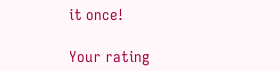it once!

Your rating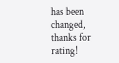has been changed, thanks for rating!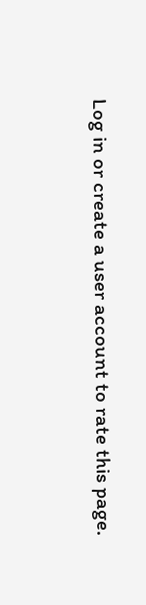Log in or create a user account to rate this page.